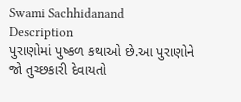Swami Sachhidanand
Description
પુરાણોમાં પુષ્કળ કથાઓ છે.આ પુરાણોને જો તુચ્છકારી દેવાયતો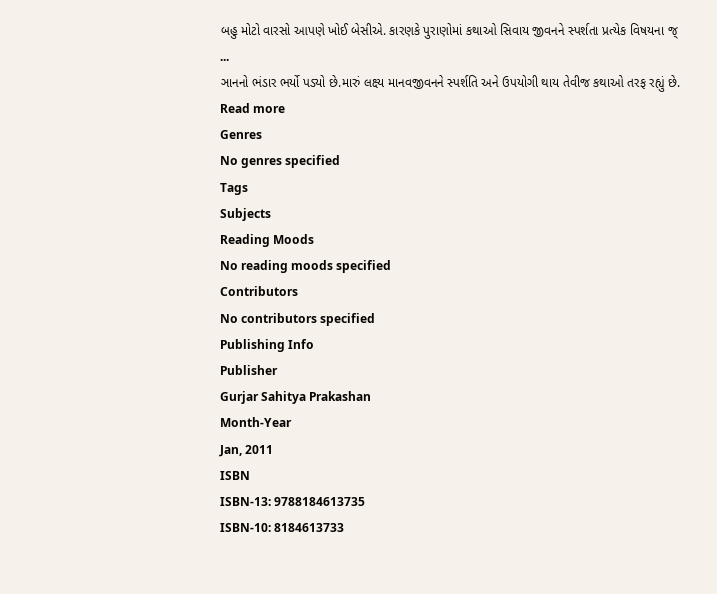બહુ મોટો વારસો આપણે ખોઈ બેસીએ. કારણકે પુરાણોમાં કથાઓ સિવાય જીવનને સ્પર્શતા પ્રત્યેક વિષયના જ્
...
ઞાનનો ભંડાર ભર્યો પડ્યો છે.મારું લક્ષ્ય માનવજીવનને સ્પર્શતિ અને ઉપયોગી થાય તેવીજ કથાઓ તરફ રહ્યું છે.
Read more
Genres
No genres specified
Tags
Subjects
Reading Moods
No reading moods specified
Contributors
No contributors specified
Publishing Info
Publisher
Gurjar Sahitya Prakashan
Month-Year
Jan, 2011
ISBN
ISBN-13: 9788184613735
ISBN-10: 8184613733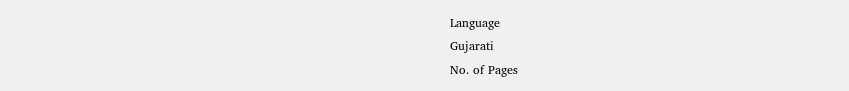Language
Gujarati
No. of Pages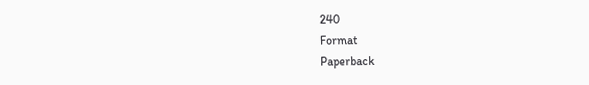240
Format
Paperback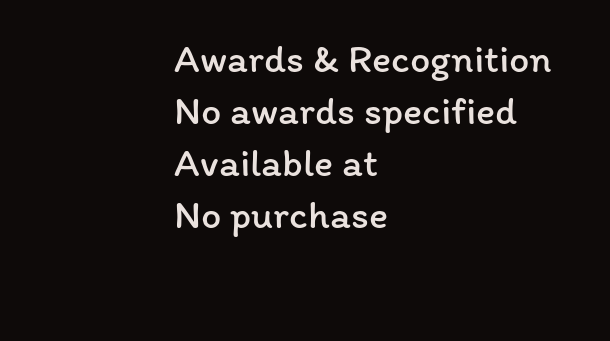Awards & Recognition
No awards specified
Available at
No purchase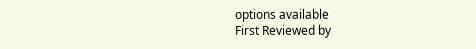options available
First Reviewed by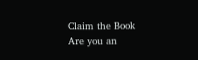Claim the Book
Are you an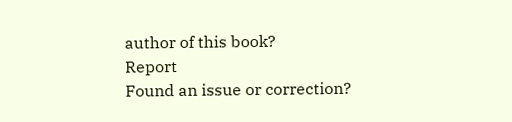author of this book?
Report
Found an issue or correction?